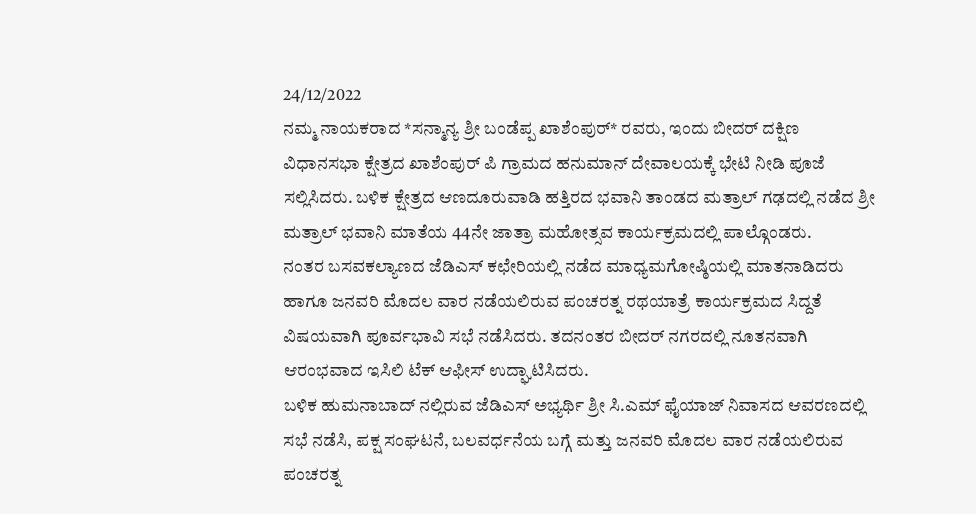24/12/2022
ನಮ್ಮ ನಾಯಕರಾದ *ಸನ್ಮಾನ್ಯ ಶ್ರೀ ಬಂಡೆಪ್ಪ ಖಾಶೆಂಪುರ್* ರವರು, ಇಂದು ಬೀದರ್ ದಕ್ಷಿಣ ವಿಧಾನಸಭಾ ಕ್ಷೇತ್ರದ ಖಾಶೆಂಪುರ್ ಪಿ ಗ್ರಾಮದ ಹನುಮಾನ್ ದೇವಾಲಯಕ್ಕೆ ಭೇಟಿ ನೀಡಿ ಪೂಜೆ ಸಲ್ಲಿಸಿದರು. ಬಳಿಕ ಕ್ಷೇತ್ರದ ಆಣದೂರುವಾಡಿ ಹತ್ತಿರದ ಭವಾನಿ ತಾಂಡದ ಮತ್ರಾಲ್ ಗಢದಲ್ಲಿ ನಡೆದ ಶ್ರೀ ಮತ್ರಾಲ್ ಭವಾನಿ ಮಾತೆಯ 44ನೇ ಜಾತ್ರಾ ಮಹೋತ್ಸವ ಕಾರ್ಯಕ್ರಮದಲ್ಲಿ ಪಾಲ್ಗೊಂಡರು.
ನಂತರ ಬಸವಕಲ್ಯಾಣದ ಜೆಡಿಎಸ್ ಕಛೇರಿಯಲ್ಲಿ ನಡೆದ ಮಾಧ್ಯಮಗೋಷ್ಠಿಯಲ್ಲಿ ಮಾತನಾಡಿದರು ಹಾಗೂ ಜನವರಿ ಮೊದಲ ವಾರ ನಡೆಯಲಿರುವ ಪಂಚರತ್ನ ರಥಯಾತ್ರೆ ಕಾರ್ಯಕ್ರಮದ ಸಿದ್ದತೆ ವಿಷಯವಾಗಿ ಪೂರ್ವಭಾವಿ ಸಭೆ ನಡೆಸಿದರು. ತದನಂತರ ಬೀದರ್ ನಗರದಲ್ಲಿ ನೂತನವಾಗಿ ಆರಂಭವಾದ ಇಸಿಲಿ ಟೆಕ್ ಆಫೀಸ್ ಉದ್ಘಾಟಿಸಿದರು.
ಬಳಿಕ ಹುಮನಾಬಾದ್ ನಲ್ಲಿರುವ ಜೆಡಿಎಸ್ ಅಭ್ಯರ್ಥಿ ಶ್ರೀ ಸಿ.ಎಮ್ ಫೈಯಾಜ್ ನಿವಾಸದ ಆವರಣದಲ್ಲಿ ಸಭೆ ನಡೆಸಿ, ಪಕ್ಷ ಸಂಘಟನೆ, ಬಲವರ್ಧನೆಯ ಬಗ್ಗೆ ಮತ್ತು ಜನವರಿ ಮೊದಲ ವಾರ ನಡೆಯಲಿರುವ ಪಂಚರತ್ನ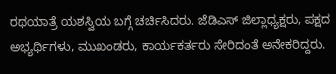ರಥಯಾತ್ರೆ ಯಶಸ್ವಿಯ ಬಗ್ಗೆ ಚರ್ಚಿಸಿದರು. ಜೆಡಿಎಸ್ ಜಿಲ್ಲಾಧ್ಯಕ್ಷರು, ಪಕ್ಷದ ಅಭ್ಯರ್ಥಿಗಳು, ಮುಖಂಡರು, ಕಾರ್ಯಕರ್ತರು ಸೇರಿದಂತೆ ಅನೇಕರಿದ್ದರು.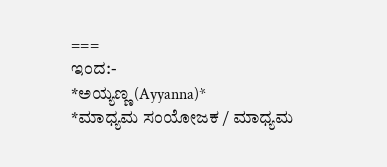===
ಇಂದ:-
*ಅಯ್ಯಣ್ಣ (Ayyanna)*
*ಮಾಧ್ಯಮ ಸಂಯೋಜಕ / ಮಾಧ್ಯಮ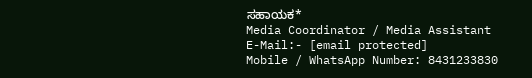ಸಹಾಯಕ*
Media Coordinator / Media Assistant
E-Mail:- [email protected]
Mobile / WhatsApp Number: 8431233830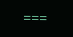===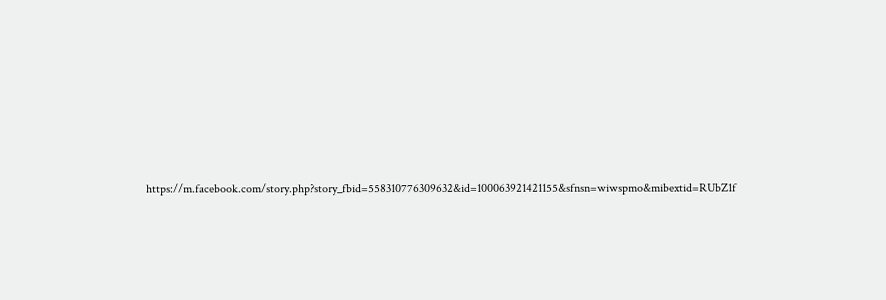https://m.facebook.com/story.php?story_fbid=558310776309632&id=100063921421155&sfnsn=wiwspmo&mibextid=RUbZ1f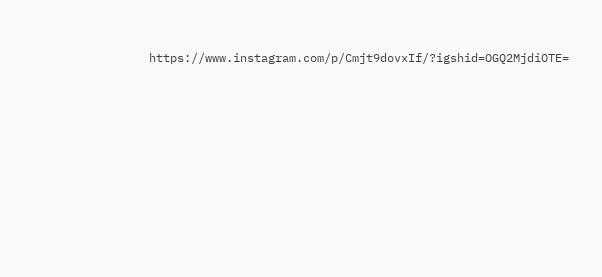https://www.instagram.com/p/Cmjt9dovxIf/?igshid=OGQ2MjdiOTE=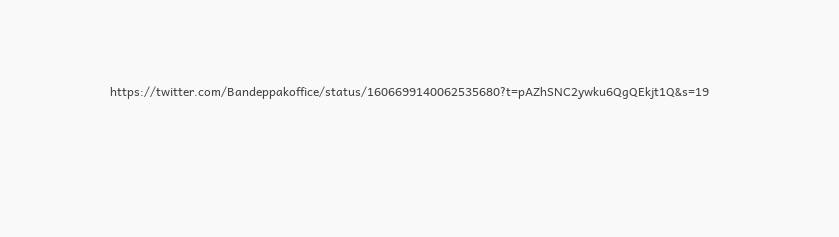https://twitter.com/Bandeppakoffice/status/1606699140062535680?t=pAZhSNC2ywku6QgQEkjt1Q&s=19